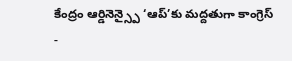కేంద్రం ఆర్డినెన్స్పై ‘ఆప్’కు మద్దతుగా కాంగ్రెస్
-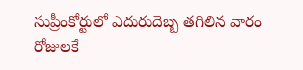సుప్రీంకోర్టులో ఎదురుదెబ్బ తగిలిన వారం రోజులకే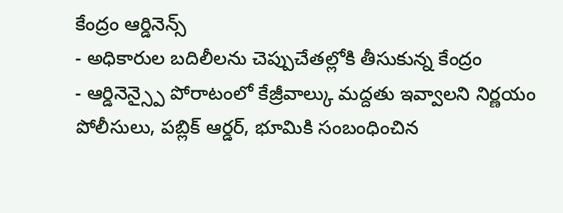కేంద్రం ఆర్డినెన్స్
- అధికారుల బదిలీలను చెప్పుచేతల్లోకి తీసుకున్న కేంద్రం
- ఆర్డినెన్స్పై పోరాటంలో కేజ్రీవాల్కు మద్దతు ఇవ్వాలని నిర్ణయం
పోలీసులు, పబ్లిక్ ఆర్డర్, భూమికి సంబంధించిన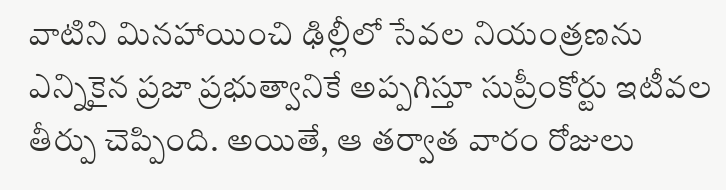వాటిని మినహాయించి ఢిల్లీలో సేవల నియంత్రణను ఎన్నికైన ప్రజా ప్రభుత్వానికే అప్పగిస్తూ సుప్రీంకోర్టు ఇటీవల తీర్పు చెప్పింది. అయితే, ఆ తర్వాత వారం రోజులు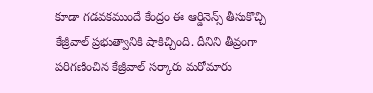కూడా గడవకముందే కేంద్రం ఈ ఆర్డినెన్స్ తీసుకొచ్చి కేజ్రీవాల్ ప్రభుత్వానికి షాకిచ్చింది. దీనిని తీవ్రంగా పరిగణించిన కేజ్రీవాల్ సర్కారు మరోమారు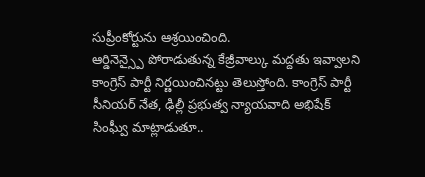సుప్రీంకోర్టును ఆశ్రయించింది.
ఆర్డినెన్స్పై పోరాడుతున్న కేజ్రీవాల్కు మద్దతు ఇవ్వాలని కాంగ్రెస్ పార్టీ నిర్ణయించినట్టు తెలుస్తోంది. కాంగ్రెస్ పార్టీ సీనియర్ నేత, ఢిల్లీ ప్రభుత్వ న్యాయవాది అభిషేక్ సింఘ్వీ మాట్లాడుతూ..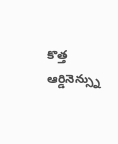కొత్త ఆర్డినెన్స్ను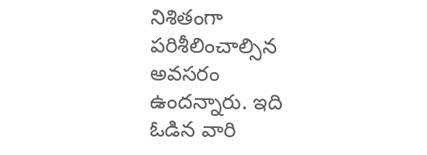నిశితంగా పరిశీలించాల్సిన అవసరం ఉందన్నారు. ఇది ఓడిన వారి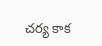చర్య కాక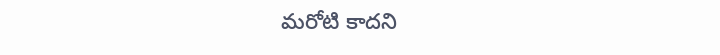మరోటి కాదని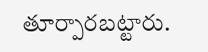తూర్పారబట్టారు.